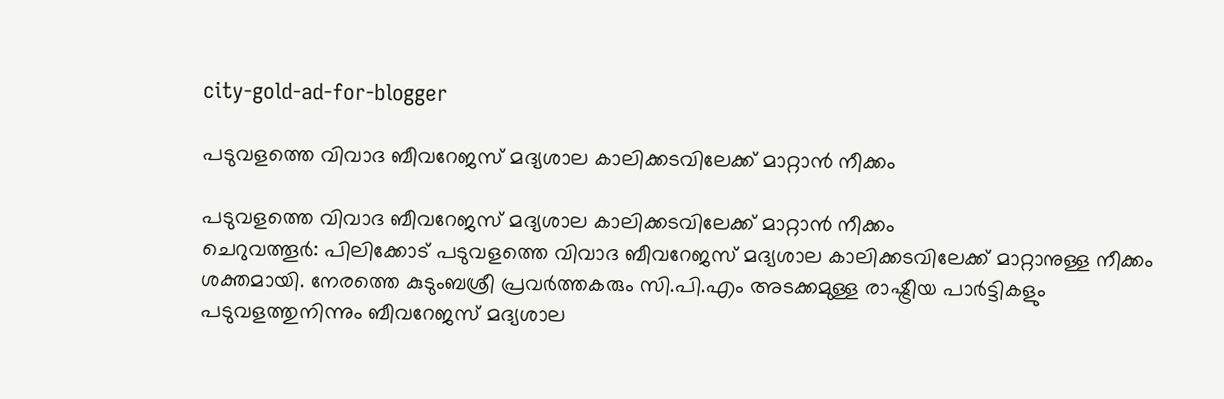city-gold-ad-for-blogger

പടുവളത്തെ വിവാദ ബീവറേജസ് മദ്യശാല കാലിക്കടവിലേക്ക് മാറ്റാന്‍ നീക്കം

പടുവളത്തെ വിവാദ ബീവറേജസ് മദ്യശാല കാലിക്കടവിലേക്ക് മാറ്റാന്‍ നീക്കം
ചെറുവത്തൂര്‍: പിലിക്കോട് പടുവളത്തെ വിവാദ ബീവറേജസ് മദ്യശാല കാലിക്കടവിലേക്ക് മാറ്റാനുള്ള നീക്കം ശക്തമായി. നേരത്തെ കുടുംബശ്രീ പ്രവര്‍ത്തകരും സി.പി.എം അടക്കമുള്ള രാഷ്ട്രീയ പാര്‍ട്ടികളും പടുവളത്തുനിന്നും ബീവറേജസ് മദ്യശാല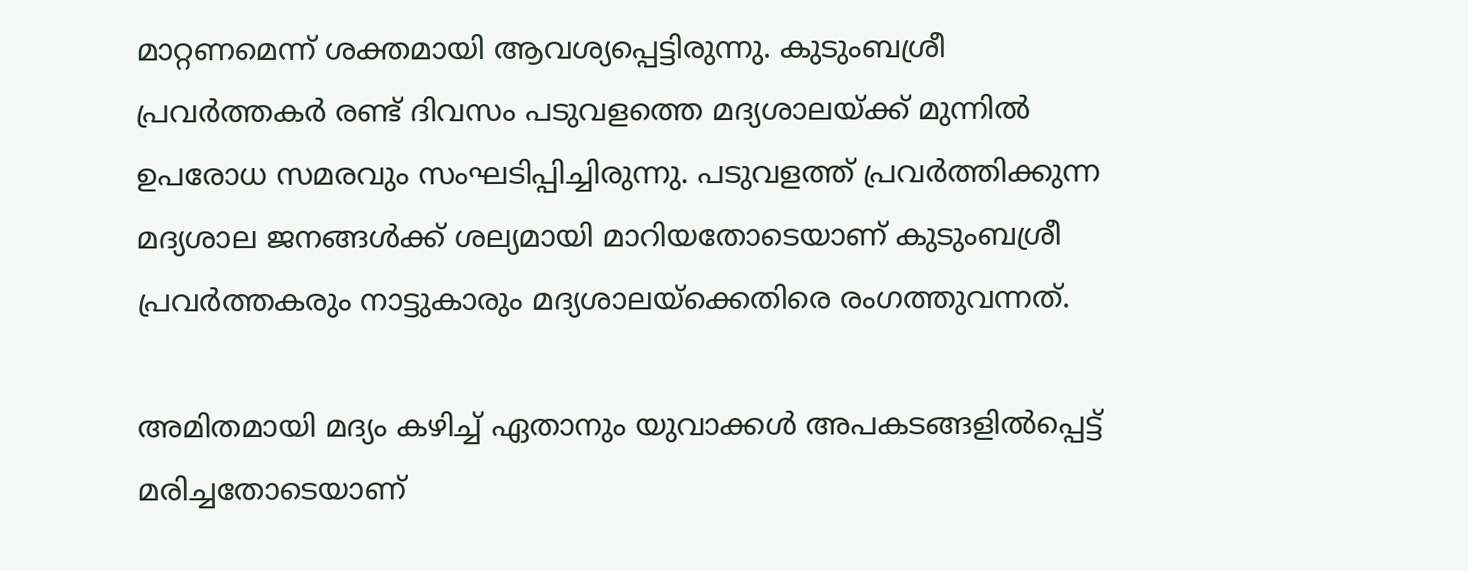മാറ്റണമെന്ന് ശക്തമായി ആവശ്യപ്പെട്ടിരുന്നു. കുടുംബശ്രീ പ്രവര്‍ത്തകര്‍ രണ്ട് ദിവസം പടുവളത്തെ മദ്യശാലയ്ക്ക് മുന്നില്‍ ഉപരോധ സമരവും സംഘടിപ്പിച്ചിരുന്നു. പടുവളത്ത് പ്രവര്‍ത്തിക്കുന്ന മദ്യശാല ജനങ്ങള്‍ക്ക് ശല്യമായി മാറിയതോടെയാണ് കുടുംബശ്രീ പ്രവര്‍ത്തകരും നാട്ടുകാരും മദ്യശാലയ്‌ക്കെതിരെ രംഗത്തുവന്നത്.

അമിതമായി മദ്യം കഴിച്ച് ഏതാനും യുവാക്കള്‍ അപകടങ്ങളില്‍പ്പെട്ട് മരിച്ചതോടെയാണ്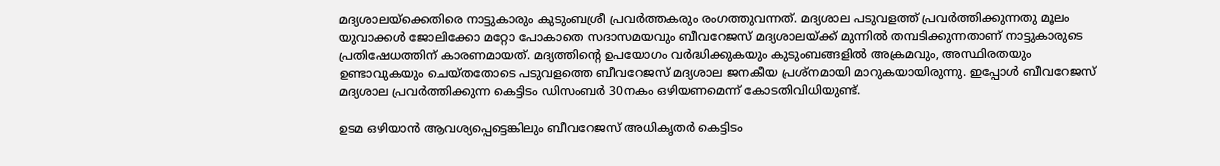മദ്യശാലയ്‌ക്കെതിരെ നാട്ടുകാരും കുടുംബശ്രീ പ്രവര്‍ത്തകരും രംഗത്തുവന്നത്. മദ്യശാല പടുവളത്ത് പ്രവര്‍ത്തിക്കുന്നതു മൂലം യുവാക്കള്‍ ജോലിക്കോ മറ്റോ പോകാതെ സദാസമയവും ബീവറേജസ് മദ്യശാലയ്ക്ക് മുന്നില്‍ തമ്പടിക്കുന്നതാണ് നാട്ടുകാരുടെ പ്രതിഷേധത്തിന് കാരണമായത്. മദ്യത്തിന്റെ ഉപയോഗം വര്‍ദ്ധിക്കുകയും കുടുംബങ്ങളില്‍ അക്രമവും, അസ്ഥിരതയും ഉണ്ടാവുകയും ചെയ്തതോടെ പടുവളത്തെ ബീവറേജസ് മദ്യശാല ജനകീയ പ്രശ്‌നമായി മാറുകയായിരുന്നു. ഇപ്പോള്‍ ബീവറേജസ് മദ്യശാല പ്രവര്‍ത്തിക്കുന്ന കെട്ടിടം ഡിസംബര്‍ 30നകം ഒഴിയണമെന്ന് കോടതിവിധിയുണ്ട്.

ഉടമ ഒഴിയാന്‍ ആവശ്യപ്പെട്ടെങ്കിലും ബീവറേജസ് അധികൃതര്‍ കെട്ടിടം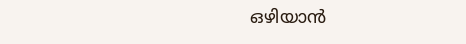ഒഴിയാന്‍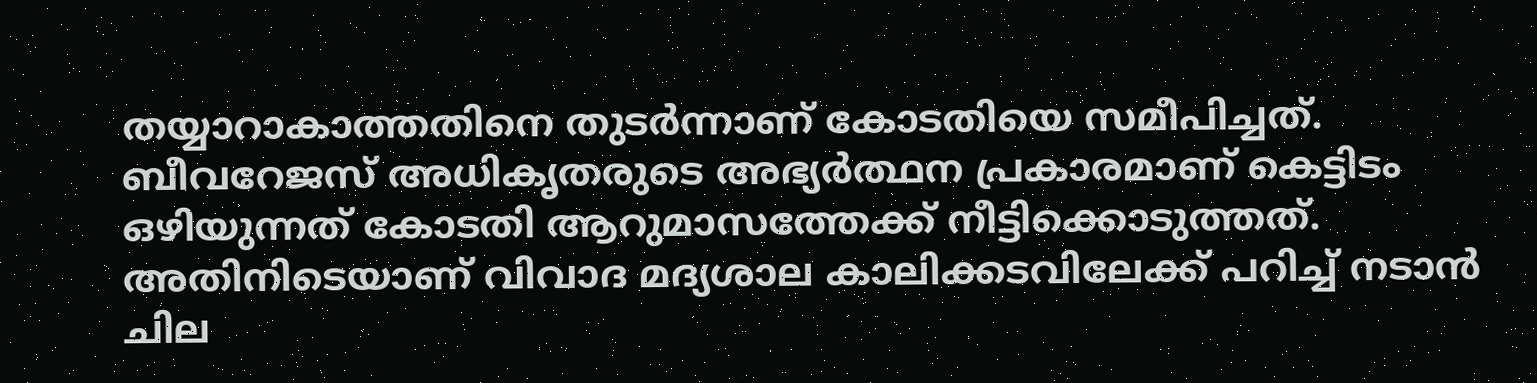തയ്യാറാകാത്തതിനെ തുടര്‍ന്നാണ് കോടതിയെ സമീപിച്ചത്. ബീവറേജസ് അധികൃതരുടെ അഭ്യര്‍ത്ഥന പ്രകാരമാണ് കെട്ടിടം ഒഴിയുന്നത് കോടതി ആറുമാസത്തേക്ക് നീട്ടിക്കൊടുത്തത്. അതിനിടെയാണ് വിവാദ മദ്യശാല കാലിക്കടവിലേക്ക് പറിച്ച് നടാന്‍ ചില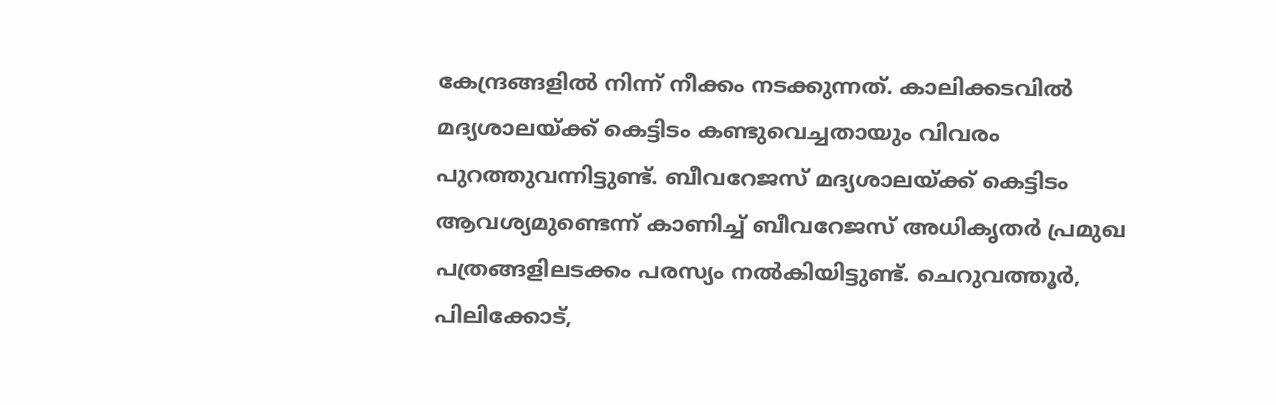കേന്ദ്രങ്ങളില്‍ നിന്ന് നീക്കം നടക്കുന്നത്. കാലിക്കടവില്‍ മദ്യശാലയ്ക്ക് കെട്ടിടം കണ്ടുവെച്ചതായും വിവരം പുറത്തുവന്നിട്ടുണ്ട്. ബീവറേജസ് മദ്യശാലയ്ക്ക് കെട്ടിടം ആവശ്യമുണ്ടെന്ന് കാണിച്ച് ബീവറേജസ് അധികൃതര്‍ പ്രമുഖ പത്രങ്ങളിലടക്കം പരസ്യം നല്‍കിയിട്ടുണ്ട്. ചെറുവത്തൂര്‍, പിലിക്കോട്,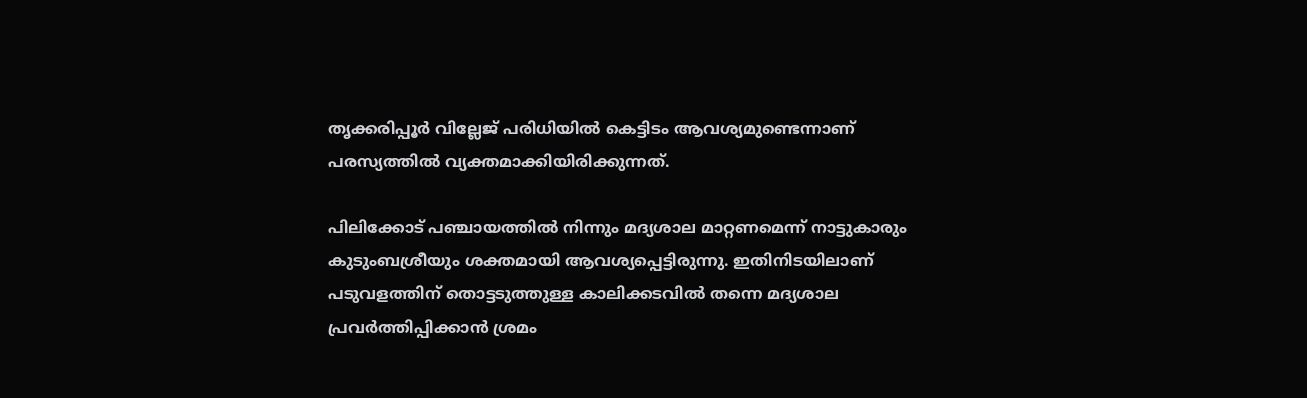തൃക്കരിപ്പൂര്‍ വില്ലേജ് പരിധിയില്‍ കെട്ടിടം ആവശ്യമുണ്ടെന്നാണ് പരസ്യത്തില്‍ വ്യക്തമാക്കിയിരിക്കുന്നത്.

പിലിക്കോട് പഞ്ചായത്തില്‍ നിന്നും മദ്യശാല മാറ്റണമെന്ന് നാട്ടുകാരും കുടുംബശ്രീയും ശക്തമായി ആവശ്യപ്പെട്ടിരുന്നു. ഇതിനിടയിലാണ് പടുവളത്തിന് തൊട്ടടുത്തുള്ള കാലിക്കടവില്‍ തന്നെ മദ്യശാല പ്രവര്‍ത്തിപ്പിക്കാന്‍ ശ്രമം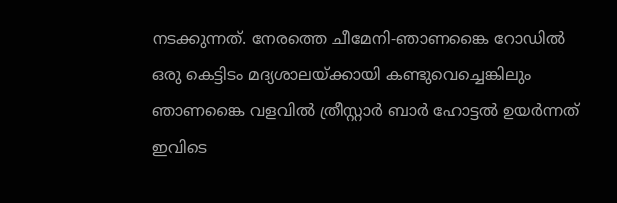നടക്കുന്നത്. നേരത്തെ ചീമേനി-ഞാണങ്കൈ റോഡില്‍ ഒരു കെട്ടിടം മദ്യശാലയ്ക്കായി കണ്ടുവെച്ചെങ്കിലും ഞാണങ്കൈ വളവില്‍ ത്രീസ്റ്റാര്‍ ബാര്‍ ഹോട്ടല്‍ ഉയര്‍ന്നത് ഇവിടെ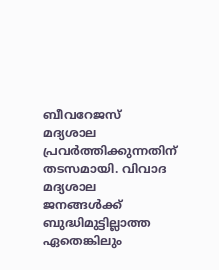ബീവറേജസ് മദ്യശാല പ്രവര്‍ത്തിക്കുന്നതിന് തടസമായി. വിവാദ മദ്യശാല ജനങ്ങള്‍ക്ക് ബുദ്ധിമുട്ടില്ലാത്ത ഏതെങ്കിലും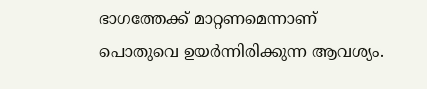ഭാഗത്തേക്ക് മാറ്റണമെന്നാണ് പൊതുവെ ഉയര്‍ന്നിരിക്കുന്ന ആവശ്യം.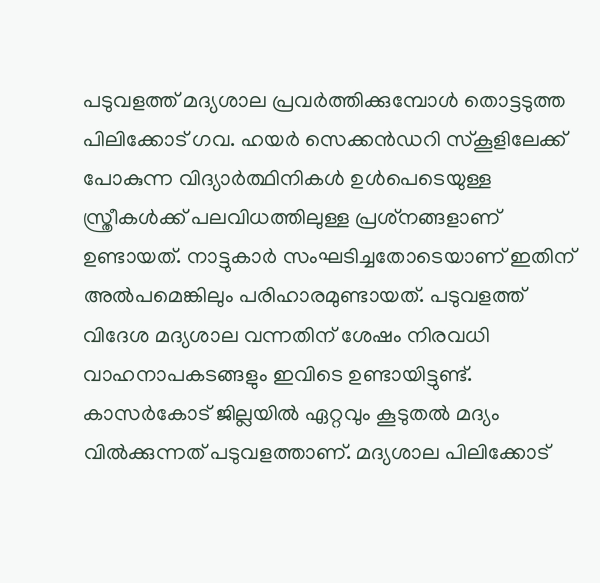പടുവളത്ത് മദ്യശാല പ്രവര്‍ത്തിക്കുമ്പോള്‍ തൊട്ടടുത്ത പിലിക്കോട് ഗവ. ഹയര്‍ സെക്കന്‍ഡറി സ്‌കൂളിലേക്ക് പോകുന്ന വിദ്യാര്‍ത്ഥിനികള്‍ ഉള്‍പെടെയുള്ള സ്ത്രീകള്‍ക്ക് പലവിധത്തിലുള്ള പ്രശ്‌നങ്ങളാണ് ഉണ്ടായത്. നാട്ടുകാര്‍ സംഘടിച്ചതോടെയാണ് ഇതിന് അല്‍പമെങ്കിലും പരിഹാരമുണ്ടായത്. പടുവളത്ത് വിദേശ മദ്യശാല വന്നതിന് ശേഷം നിരവധി വാഹനാപകടങ്ങളും ഇവിടെ ഉണ്ടായിട്ടുണ്ട്. കാസര്‍കോട് ജില്ലയില്‍ ഏറ്റവും കൂടുതല്‍ മദ്യം വില്‍ക്കുന്നത് പടുവളത്താണ്. മദ്യശാല പിലിക്കോട്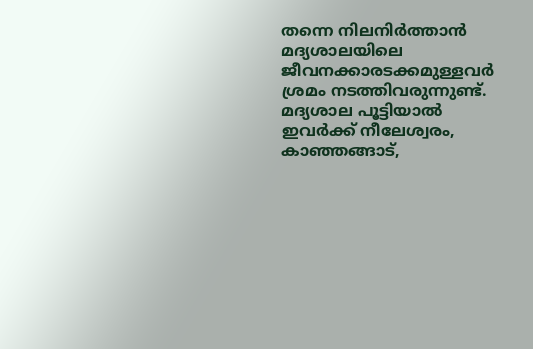തന്നെ നിലനിര്‍ത്താന്‍ മദ്യശാലയിലെ ജീവനക്കാരടക്കമുള്ളവര്‍ ശ്രമം നടത്തിവരുന്നുണ്ട്. മദ്യശാല പൂട്ടിയാല്‍ ഇവര്‍ക്ക് നീലേശ്വരം, കാഞ്ഞങ്ങാട്,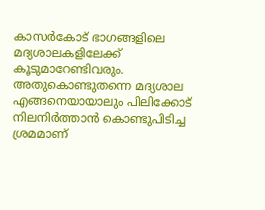കാസര്‍കോട് ഭാഗങ്ങളിലെ മദ്യശാലകളിലേക്ക് കൂടുമാറേണ്ടിവരും. അതുകൊണ്ടുതന്നെ മദ്യശാല എങ്ങനെയായാലും പിലിക്കോട് നിലനിര്‍ത്താന്‍ കൊണ്ടുപിടിച്ച ശ്രമമാണ്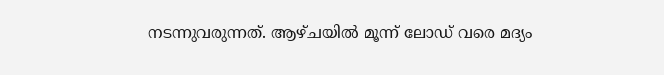നടന്നുവരുന്നത്. ആഴ്ചയില്‍ മൂന്ന് ലോഡ് വരെ മദ്യം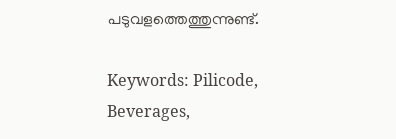പടുവളത്തെത്തുന്നുണ്ട്.

Keywords: Pilicode, Beverages,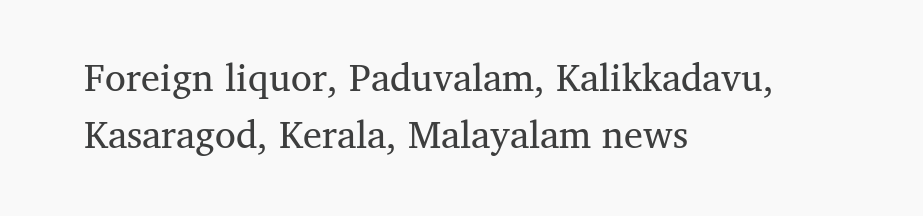Foreign liquor, Paduvalam, Kalikkadavu, Kasaragod, Kerala, Malayalam news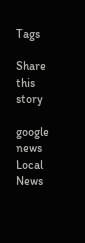Tags

Share this story

google news
Local News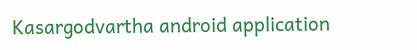Kasargodvartha android application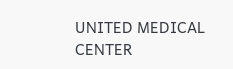UNITED MEDICAL CENTER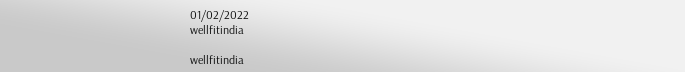01/02/2022
wellfitindia

wellfitindia